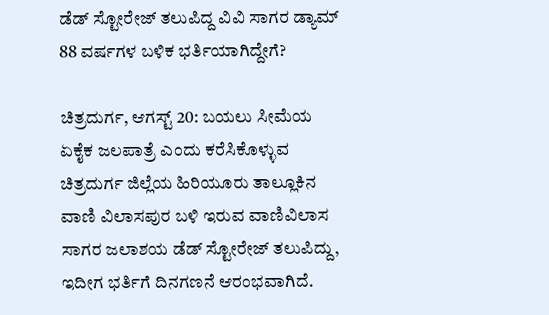ಡೆಡ್ ಸ್ಟೋರೇಜ್ ತಲುಪಿದ್ದ ವಿವಿ ಸಾಗರ ಡ್ಯಾಮ್ 88 ವರ್ಷಗಳ ಬಳಿಕ ಭರ್ತಿಯಾಗಿದ್ದೇಗೆ?

ಚಿತ್ರದುರ್ಗ, ಆಗಸ್ಟ್‌ 20: ಬಯಲು ಸೀಮೆಯ ಏಕೈಕ ಜಲಪಾತ್ರೆ ಎಂದು ಕರೆಸಿಕೊಳ್ಳುವ ಚಿತ್ರದುರ್ಗ ಜಿಲ್ಲೆಯ ಹಿರಿಯೂರು ತಾಲ್ಲೂಕಿನ ವಾಣಿ ವಿಲಾಸಪುರ ಬಳಿ ಇರುವ ವಾಣಿವಿಲಾಸ ಸಾಗರ ಜಲಾಶಯ ಡೆಡ್ ಸ್ಟೋರೇಜ್ ತಲುಪಿದ್ದು, ಇದೀಗ ಭರ್ತಿಗೆ ದಿನಗಣನೆ ಆರಂಭವಾಗಿದೆ.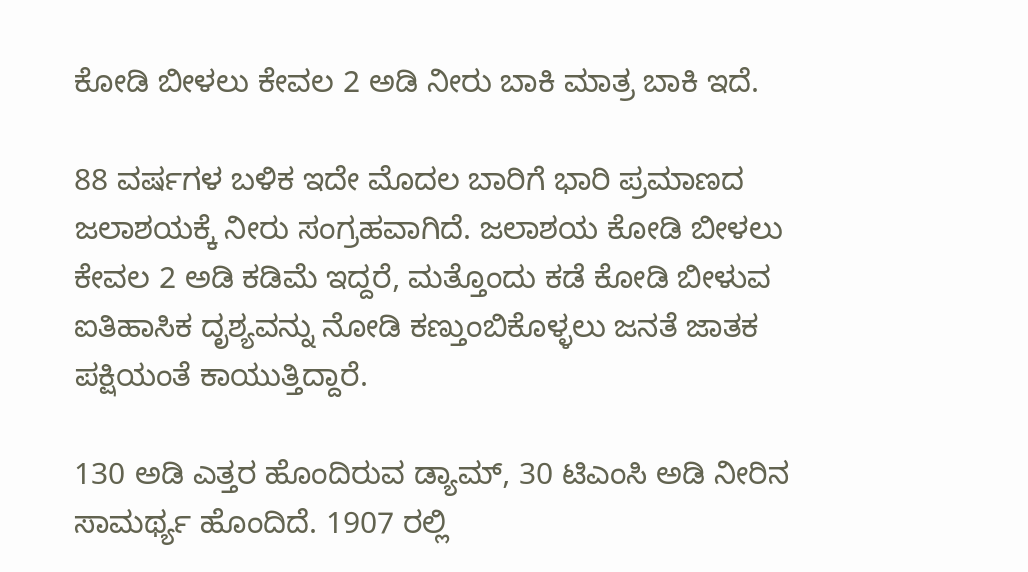ಕೋಡಿ ಬೀಳಲು ಕೇವಲ 2 ಅಡಿ ನೀರು ಬಾಕಿ ಮಾತ್ರ ಬಾಕಿ ಇದೆ.

88 ವರ್ಷಗಳ ಬಳಿಕ ಇದೇ ಮೊದಲ ಬಾರಿಗೆ ಭಾರಿ ಪ್ರಮಾಣದ ಜಲಾಶಯಕ್ಕೆ ನೀರು ಸಂಗ್ರಹವಾಗಿದೆ. ಜಲಾಶಯ ಕೋಡಿ ಬೀಳಲು ಕೇವಲ 2 ಅಡಿ ಕಡಿಮೆ ಇದ್ದರೆ, ಮತ್ತೊಂದು ಕಡೆ ಕೋಡಿ ಬೀಳುವ ಐತಿಹಾಸಿಕ ದೃಶ್ಯವನ್ನು ನೋಡಿ ಕಣ್ತುಂಬಿಕೊಳ್ಳಲು ಜನತೆ ಜಾತಕ ಪಕ್ಷಿಯಂತೆ ಕಾಯುತ್ತಿದ್ದಾರೆ.

130 ಅಡಿ ಎತ್ತರ ಹೊಂದಿರುವ ಡ್ಯಾಮ್, 30 ಟಿಎಂಸಿ ಅಡಿ ನೀರಿನ ಸಾಮರ್ಥ್ಯ ಹೊಂದಿದೆ. 1907 ರಲ್ಲಿ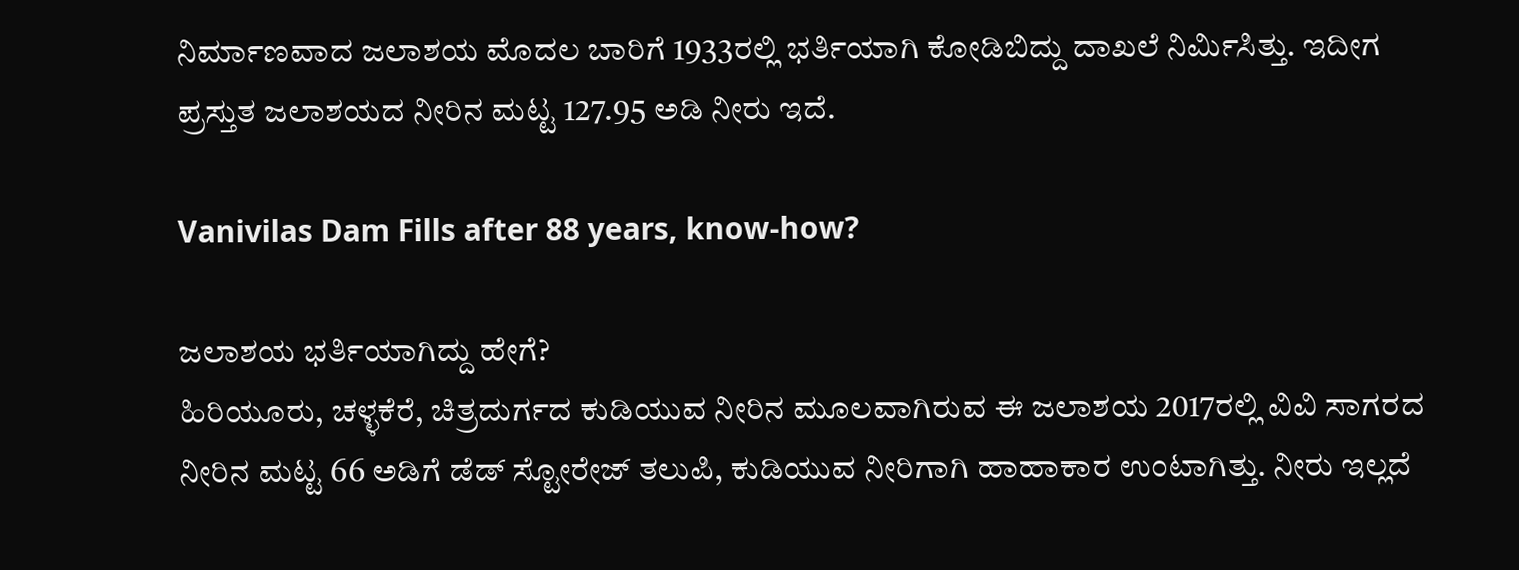ನಿರ್ಮಾಣವಾದ ಜಲಾಶಯ ಮೊದಲ ಬಾರಿಗೆ 1933ರಲ್ಲಿ ಭರ್ತಿಯಾಗಿ ಕೋಡಿಬಿದ್ದು ದಾಖಲೆ ನಿರ್ಮಿಸಿತ್ತು. ಇದೀಗ ಪ್ರಸ್ತುತ ಜಲಾಶಯದ ನೀರಿನ ಮಟ್ಟ 127.95 ಅಡಿ ನೀರು ಇದೆ.

Vanivilas Dam Fills after 88 years, know-how?

ಜಲಾಶಯ ಭರ್ತಿಯಾಗಿದ್ದು ಹೇಗೆ?
ಹಿರಿಯೂರು, ಚಳ್ಳಕೆರೆ, ಚಿತ್ರದುರ್ಗದ ಕುಡಿಯುವ ನೀರಿನ ಮೂಲವಾಗಿರುವ ಈ ಜಲಾಶಯ 2017ರಲ್ಲಿ ವಿವಿ ಸಾಗರದ ನೀರಿನ ಮಟ್ಟ 66 ಅಡಿಗೆ ಡೆಡ್‌ ಸ್ಟೋರೇಜ್‌ ತಲುಪಿ, ಕುಡಿಯುವ ನೀರಿಗಾಗಿ ಹಾಹಾಕಾರ ಉಂಟಾಗಿತ್ತು. ನೀರು ಇಲ್ಲದೆ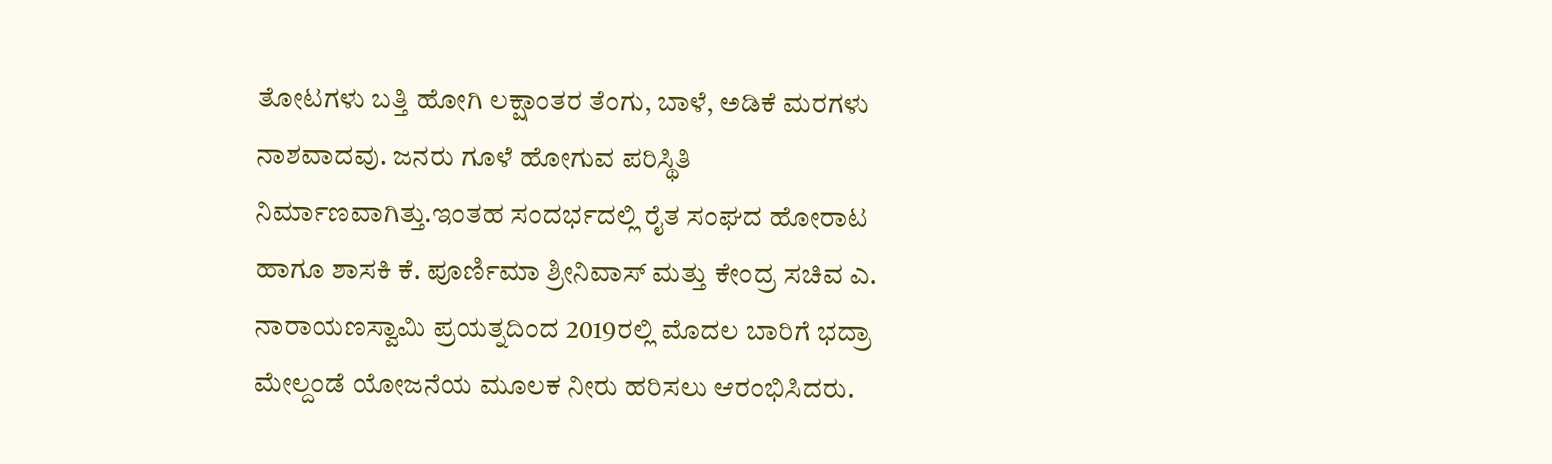ತೋಟಗಳು ಬತ್ತಿ ಹೋಗಿ ಲಕ್ಷಾಂತರ ತೆಂಗು, ಬಾಳೆ, ಅಡಿಕೆ ಮರಗಳು ನಾಶವಾದವು. ಜನರು ಗೂಳೆ ಹೋಗುವ ಪರಿಸ್ಥಿತಿ ನಿರ್ಮಾಣವಾಗಿತ್ತು.ಇಂತಹ ಸಂದರ್ಭದಲ್ಲಿ ರೈತ ಸಂಘದ ಹೋರಾಟ ಹಾಗೂ ಶಾಸಕಿ ಕೆ. ಪೂರ್ಣಿಮಾ ಶ್ರೀನಿವಾಸ್ ಮತ್ತು ಕೇಂದ್ರ ಸಚಿವ ಎ. ನಾರಾಯಣಸ್ವಾಮಿ ಪ್ರಯತ್ನದಿಂದ 2019ರಲ್ಲಿ ಮೊದಲ ಬಾರಿಗೆ ಭದ್ರಾ ಮೇಲ್ದಂಡೆ ಯೋಜನೆಯ ಮೂಲಕ ನೀರು ಹರಿಸಲು ಆರಂಭಿಸಿದರು.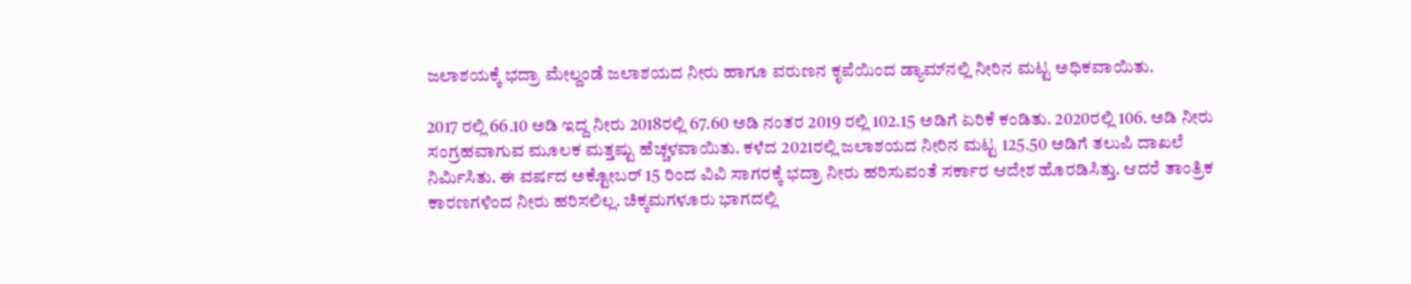ಜಲಾಶಯಕ್ಕೆ ಭದ್ರಾ ಮೇಲ್ದಂಡೆ ಜಲಾಶಯದ ನೀರು ಹಾಗೂ ವರುಣನ ಕೃಪೆಯಿಂದ ಡ್ಯಾಮ್‌ನಲ್ಲಿ ನೀರಿನ ಮಟ್ಟ ಅಧಿಕವಾಯಿತು.

2017 ರಲ್ಲಿ 66.10 ಅಡಿ ಇದ್ದ ನೀರು 2018ರಲ್ಲಿ 67.60 ಅಡಿ ನಂತರ 2019 ರಲ್ಲಿ 102.15 ಅಡಿಗೆ ಏರಿಕೆ ಕಂಡಿತು. 2020ರಲ್ಲಿ 106. ಅಡಿ ನೀರು ಸಂಗ್ರಹವಾಗುವ ಮೂಲಕ ಮತ್ತಷ್ಟು ಹೆಚ್ಚಳವಾಯಿತು. ಕಳೆದ 2021ರಲ್ಲಿ ಜಲಾಶಯದ ನೀರಿನ ಮಟ್ಟ 125.50 ಅಡಿಗೆ ತಲುಪಿ ದಾಖಲೆ ನಿರ್ಮಿಸಿತು. ಈ ವರ್ಷದ ಅಕ್ಟೋಬರ್ 15 ರಿಂದ ವಿವಿ ಸಾಗರಕ್ಕೆ ಭದ್ರಾ ನೀರು ಹರಿಸುವಂತೆ ಸರ್ಕಾರ ಆದೇಶ ಹೊರಡಿಸಿತ್ತು. ಆದರೆ ತಾಂತ್ರಿಕ ಕಾರಣಗಳಿಂದ ನೀರು ಹರಿಸಲಿಲ್ಲ. ಚಿಕ್ಕಮಗಳೂರು ಭಾಗದಲ್ಲಿ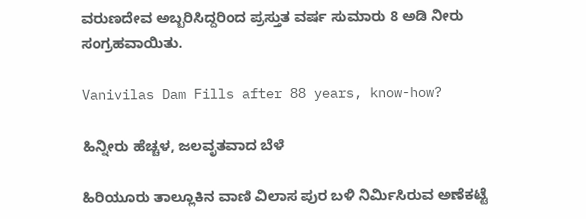ವರುಣದೇವ ಅಬ್ಬರಿಸಿದ್ದರಿಂದ ಪ್ರಸ್ತುತ ವರ್ಷ ಸುಮಾರು 8 ಅಡಿ ನೀರು ಸಂಗ್ರಹವಾಯಿತು.

Vanivilas Dam Fills after 88 years, know-how?

ಹಿನ್ನೀರು ಹೆಚ್ಚಳ, ಜಲವೃತವಾದ ಬೆಳೆ

ಹಿರಿಯೂರು ತಾಲ್ಲೂಕಿನ ವಾಣಿ ವಿಲಾಸ ಪುರ ಬಳಿ ನಿರ್ಮಿಸಿರುವ ಅಣೆಕಟ್ಟೆ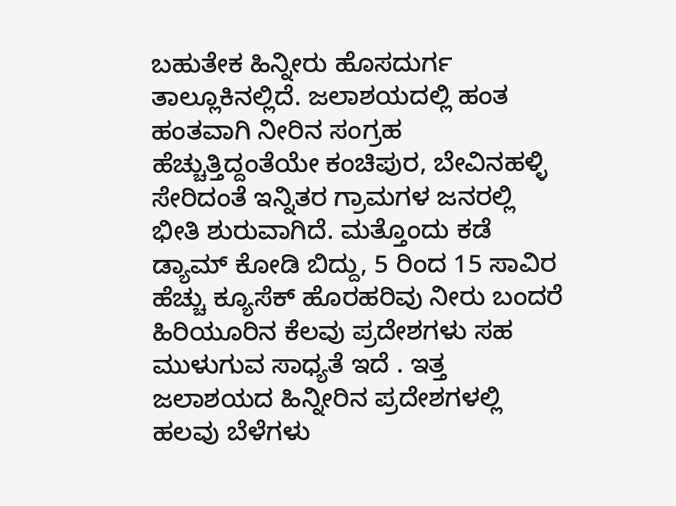ಬಹುತೇಕ ಹಿನ್ನೀರು ಹೊಸದುರ್ಗ ತಾಲ್ಲೂಕಿನಲ್ಲಿದೆ. ಜಲಾಶಯದಲ್ಲಿ ಹಂತ ಹಂತವಾಗಿ ನೀರಿನ ಸಂಗ್ರಹ ಹೆಚ್ಚುತ್ತಿದ್ದಂತೆಯೇ ಕಂಚಿಪುರ, ಬೇವಿನಹಳ್ಳಿ ಸೇರಿದಂತೆ ಇನ್ನಿತರ ಗ್ರಾಮಗಳ ಜನರಲ್ಲಿ ಭೀತಿ ಶುರುವಾಗಿದೆ. ಮತ್ತೊಂದು ಕಡೆ ಡ್ಯಾಮ್ ಕೋಡಿ ಬಿದ್ದು, 5 ರಿಂದ 15 ಸಾವಿರ ಹೆಚ್ಚು ಕ್ಯೂಸೆಕ್ ಹೊರಹರಿವು ನೀರು ಬಂದರೆ ಹಿರಿಯೂರಿನ ಕೆಲವು ಪ್ರದೇಶಗಳು ಸಹ ಮುಳುಗುವ ಸಾಧ್ಯತೆ ಇದೆ . ಇತ್ತ ಜಲಾಶಯದ ಹಿನ್ನೀರಿನ ಪ್ರದೇಶಗಳಲ್ಲಿ ಹಲವು ಬೆಳೆಗಳು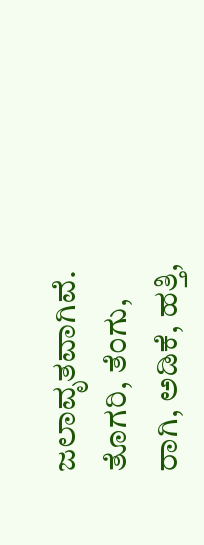ಜಲಾವೃತವಾಗಿವೆ. ತೊಗರಿ, ತೆಂಗು, ರಾಗಿ, ಅಡಿಕೆ, ಹತ್ತಿ,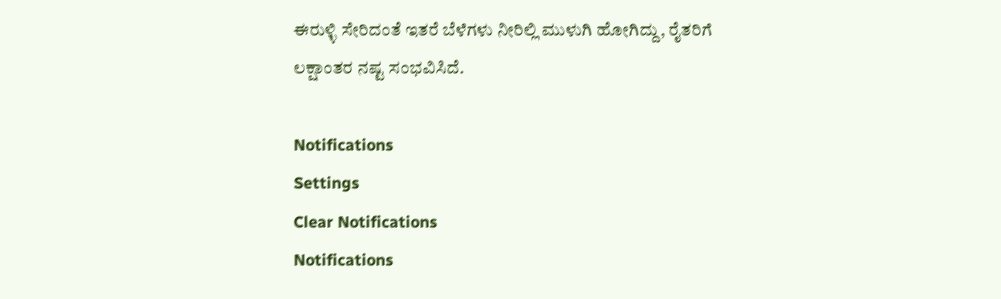ಈರುಳ್ಳಿ ಸೇರಿದಂತೆ ಇತರೆ ಬೆಳೆಗಳು ನೀರಿಲ್ಲಿ ಮುಳುಗಿ ಹೋಗಿದ್ದು, ರೈತರಿಗೆ ಲಕ್ಷಾಂತರ ನಷ್ಟ ಸಂಭವಿಸಿದೆ.

Notifications
Settings
Clear Notifications
Notifications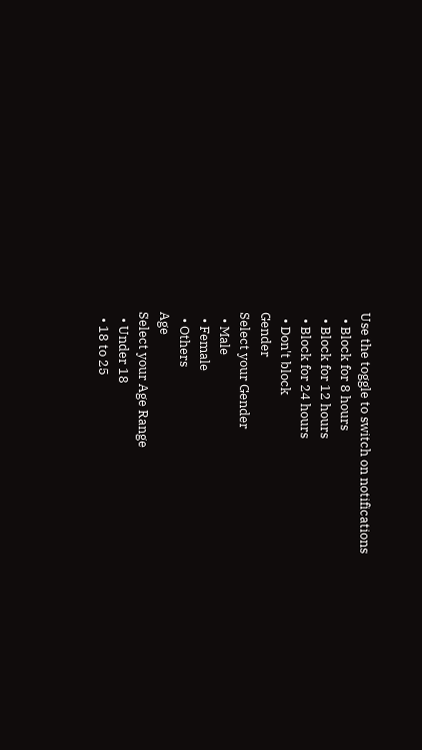Use the toggle to switch on notifications
  • Block for 8 hours
  • Block for 12 hours
  • Block for 24 hours
  • Don't block
Gender
Select your Gender
  • Male
  • Female
  • Others
Age
Select your Age Range
  • Under 18
  • 18 to 25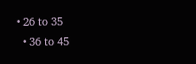• 26 to 35
  • 36 to 45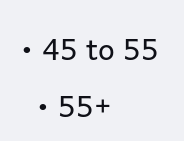• 45 to 55
  • 55+